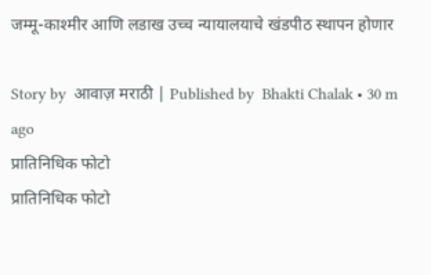जम्मू-काश्मीर आणि लडाख उच्च न्यायालयाचे खंडपीठ स्थापन होणार

Story by  आवाज़ मराठी | Published by  Bhakti Chalak • 30 m ago
प्रातिनिधिक फोटो
प्रातिनिधिक फोटो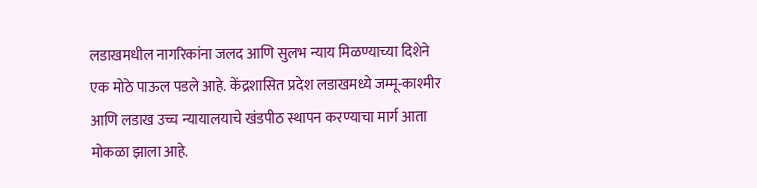लडाखमधील नागरिकांना जलद आणि सुलभ न्याय मिळण्याच्या दिशेने एक मोठे पाऊल पडले आहे. केंद्रशासित प्रदेश लडाखमध्ये जम्मू-काश्मीर आणि लडाख उच्च न्यायालयाचे खंडपीठ स्थापन करण्याचा मार्ग आता मोकळा झाला आहे.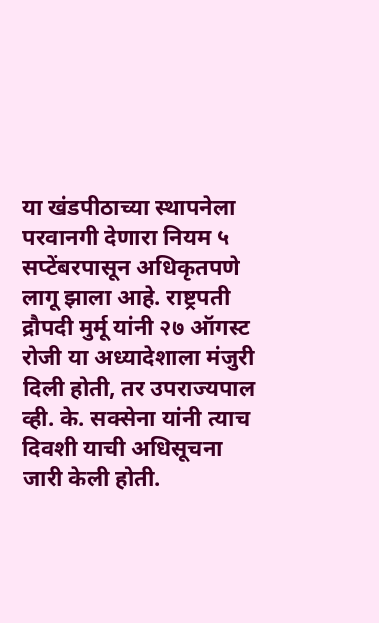या खंडपीठाच्या स्थापनेला परवानगी देणारा नियम ५ सप्टेंबरपासून अधिकृतपणे लागू झाला आहे. राष्ट्रपती द्रौपदी मुर्मू यांनी २७ ऑगस्ट रोजी या अध्यादेशाला मंजुरी दिली होती, तर उपराज्यपाल व्ही. के. सक्सेना यांनी त्याच दिवशी याची अधिसूचना जारी केली होती.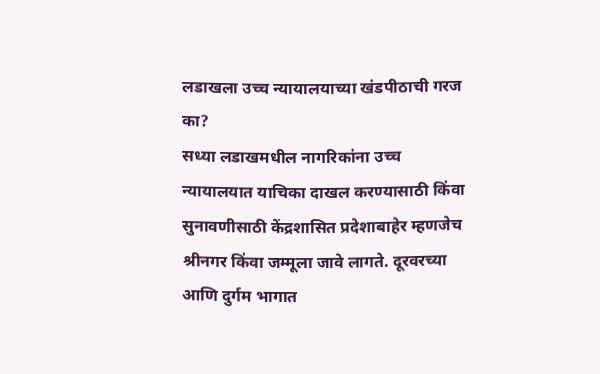लडाखला उच्च न्यायालयाच्या खंडपीठाची गरज का?
सध्या लडाखमधील नागरिकांना उच्च न्यायालयात याचिका दाखल करण्यासाठी किंवा सुनावणीसाठी केंद्रशासित प्रदेशाबाहेर म्हणजेच श्रीनगर किंवा जम्मूला जावे लागते. दूरवरच्या आणि दुर्गम भागात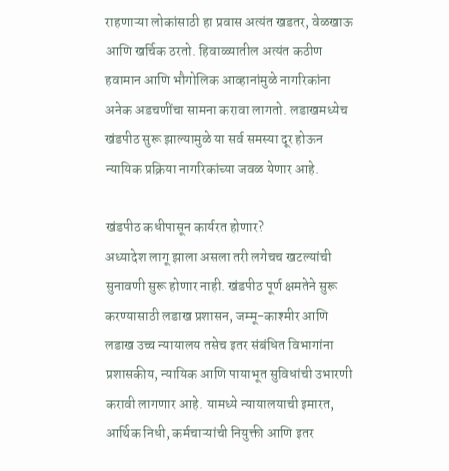राहणाऱ्या लोकांसाठी हा प्रवास अत्यंत खडतर, वेळखाऊ आणि खर्चिक ठरतो. हिवाळ्यातील अत्यंत कठीण हवामान आणि भौगोलिक आव्हानांमुळे नागरिकांना अनेक अडचणींचा सामना करावा लागतो. लडाखमध्येच खंडपीठ सुरू झाल्यामुळे या सर्व समस्या दूर होऊन न्यायिक प्रक्रिया नागरिकांच्या जवळ येणार आहे.

खंडपीठ कधीपासून कार्यरत होणार?
अध्यादेश लागू झाला असला तरी लगेचच खटल्यांची सुनावणी सुरू होणार नाही. खंडपीठ पूर्ण क्षमतेने सुरू करण्यासाठी लडाख प्रशासन, जम्मू-काश्मीर आणि लडाख उच्च न्यायालय तसेच इतर संबंधित विभागांना प्रशासकीय, न्यायिक आणि पायाभूत सुविधांची उभारणी करावी लागणार आहे. यामध्ये न्यायालयाची इमारत, आर्थिक निधी, कर्मचाऱ्यांची नियुक्ती आणि इतर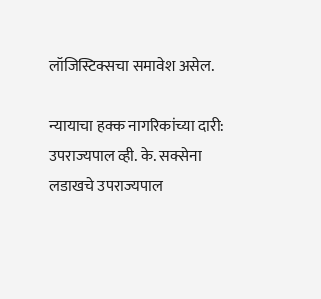लॉजिस्टिक्सचा समावेश असेल.

न्यायाचा हक्क नागरिकांच्या दारी: उपराज्यपाल व्ही. के. सक्सेना
लडाखचे उपराज्यपाल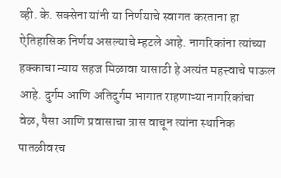व्ही. के. सक्सेना यांनी या निर्णयाचे स्वागत करताना हा ऐतिहासिक निर्णय असल्याचे म्हटले आहे. नागरिकांना त्यांच्या हक्काचा न्याय सहज मिळावा यासाठी हे अत्यंत महत्त्वाचे पाऊल आहे. दुर्गम आणि अतिदुर्गम भागात राहणाऱ्या नागरिकांचा वेळ, पैसा आणि प्रवासाचा त्रास वाचून त्यांना स्थानिक पातळीवरच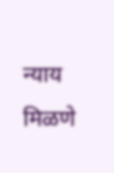न्याय मिळणे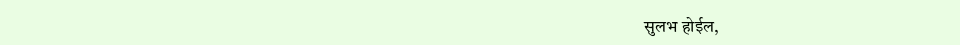सुलभ होईल,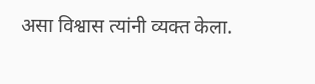असा विश्वास त्यांनी व्यक्त केला.